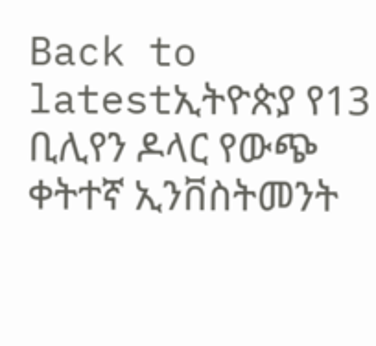Back to latestኢትዮጵያ የ13 ቢሊየን ዶላር የውጭ ቀትተኛ ኢንቨስትመንት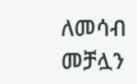ለመሳብ መቻሏን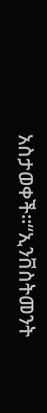አስታወቀች።“ኢንቨስትመንት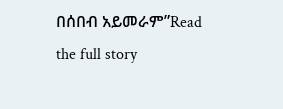በሰበብ አይመራም”Read the full story